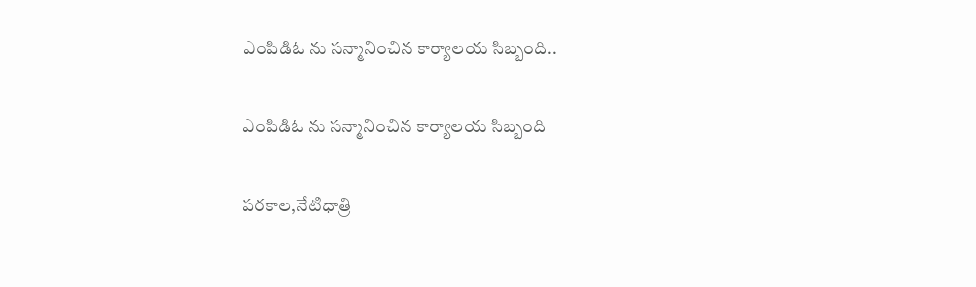ఎంపిడిఓ ను సన్మానించిన కార్యాలయ సిబ్బంది..

ఎంపిడిఓ ను సన్మానించిన కార్యాలయ సిబ్బంది

పరకాల,నేటిధాత్రి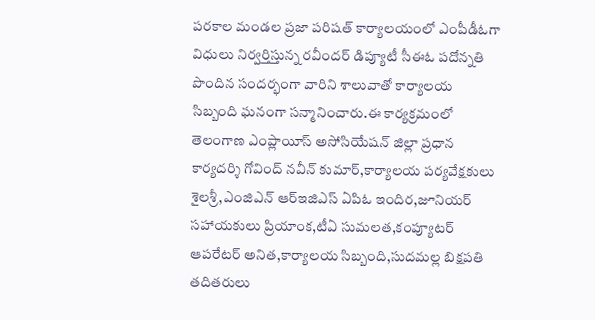పరకాల మండల ప్రజా పరిషత్ కార్యాలయంలో ఎంపీడీఓగా విధులు నిర్వర్తిస్తున్న రవీందర్ డిప్యూటీ సీఈఓ పదోన్నతి పొందిన సందర్భంగా వారిని శాలువాతో కార్యాలయ సిబ్బంది ఘనంగా సన్మానించారు.ఈ కార్యక్రమంలో తెలంగాణ ఎంప్లాయీస్ అసోసియేషన్ జిల్లా ప్రధాన కార్యదర్శి గోవింద్ నవీన్ కుమార్,కార్యాలయ పర్యవేక్షకులు శైలశ్రీ,ఎంజిఎన్ ఆర్ఇజిఎస్ ఏపిఓ ఇందిర,జూనియర్ సహాయకులు ప్రియాంక,టీఏ సుమలత,కంప్యూటర్ ఆపరేటర్ అనిత,కార్యాలయ సిబ్బంది,సుదమల్ల బిక్షపతి తదితరులు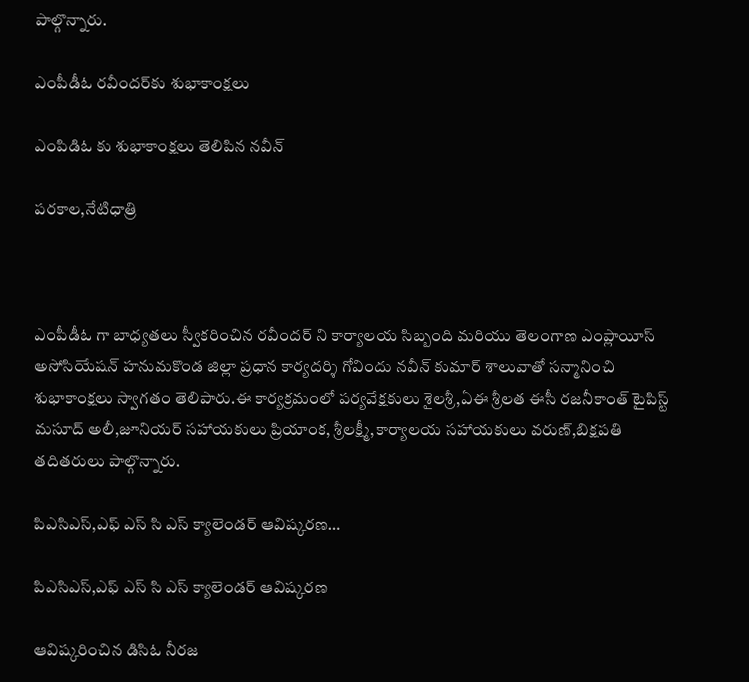పాల్గొన్నారు.

ఎంపీడీఓ రవీందర్‌కు శుభాకాంక్షలు

ఎంపిడిఓ కు శుభాకాంక్షలు తెలిపిన నవీన్

పరకాల,నేటిధాత్రి



ఎంపీడీఓ గా బాధ్యతలు స్వీకరించిన రవీందర్ ని కార్యాలయ సిబ్బంది మరియు తెలంగాణ ఎంప్లాయీస్ అసోసియేషన్ హనుమకొండ జిల్లా ప్రధాన కార్యదర్శి గోవిందు నవీన్ కుమార్ శాలువాతో సన్మానించి శుభాకాంక్షలు స్వాగతం తెలిపారు.ఈ కార్యక్రమంలో పర్యవేక్షకులు శైలశ్రీ,ఏఈ శ్రీలత ఈసీ రజనీకాంత్ టైపిస్ట్ మసూద్ అలీ,జూనియర్ సహాయకులు ప్రియాంక, శ్రీలక్ష్మీ,కార్యాలయ సహాయకులు వరుణ్,బిక్షపతి తదితరులు పాల్గొన్నారు.

పిఎసిఎస్,ఎఫ్ ఎస్ సి ఎస్ క్యాలెండర్ ఆవిష్కరణ…

పిఎసిఎస్,ఎఫ్ ఎస్ సి ఎస్ క్యాలెండర్ ఆవిష్కరణ

ఆవిష్కరించిన డిసిఓ నీరజ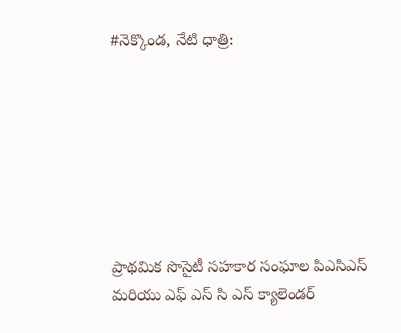#నెక్కొండ, నేటి ధాత్రి:







ప్రాథమిక సొసైటీ సహకార సంఘాల పిఎసిఎస్ మరియు ఎఫ్ ఎస్ సి ఎస్ క్యాలెండర్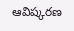ఆవిష్కరణ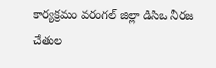కార్యక్రమం వరంగల్ జిల్లా డిసిఒ నీరజ చేతుల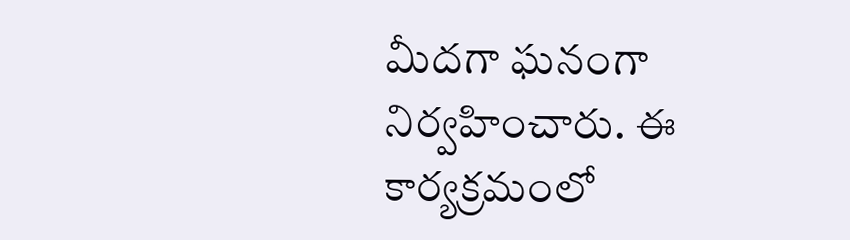మీదగా ఘనంగా నిర్వహించారు. ఈ కార్యక్రమంలో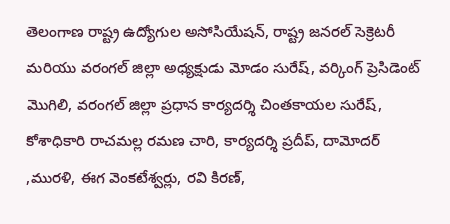తెలంగాణ రాష్ట్ర ఉద్యోగుల అసోసియేషన్, రాష్ట్ర జనరల్ సెక్రెటరీ మరియు వరంగల్ జిల్లా అధ్యక్షుడు మోడం సురేష్, వర్కింగ్ ప్రెసిడెంట్ మొగిలి, వరంగల్ జిల్లా ప్రధాన కార్యదర్శి చింతకాయల సురేష్, కోశాధికారి రాచమల్ల రమణ చారి, కార్యదర్శి ప్రదీప్, దామోదర్ ,మురళి, ఈగ వెంకటేశ్వర్లు, రవి కిరణ్,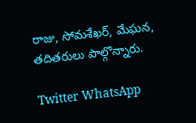రాజు, సోమశేఖర్, మేఘన, తదితరులు పాల్గొన్నారు.

Twitter WhatsApp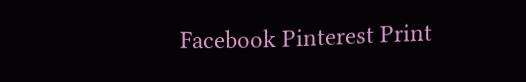Facebook Pinterest Print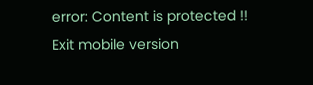error: Content is protected !!
Exit mobile version